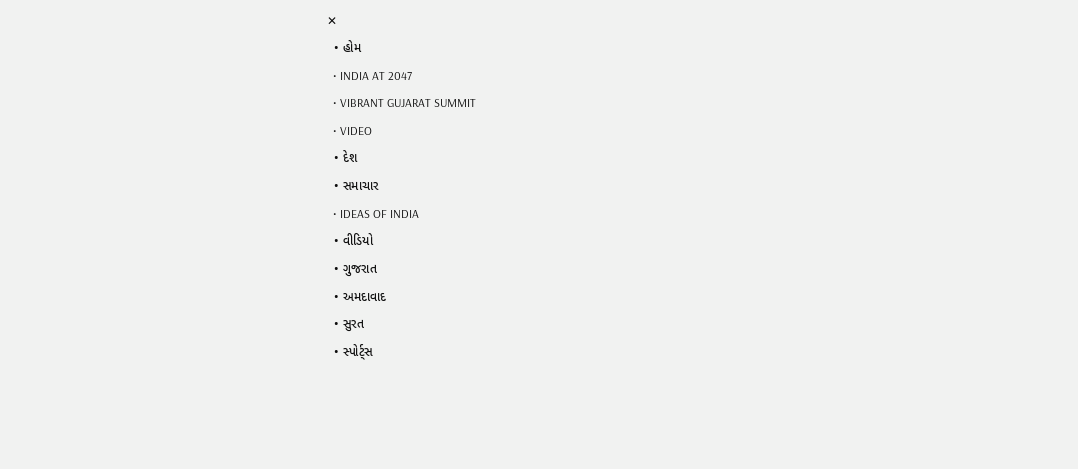✕
  • હોમ
  • INDIA AT 2047
  • VIBRANT GUJARAT SUMMIT
  • VIDEO
  • દેશ
  • સમાચાર
  • IDEAS OF INDIA
  • વીડિયો
  • ગુજરાત
  • અમદાવાદ
  • સુરત
  • સ્પોર્ટ્સ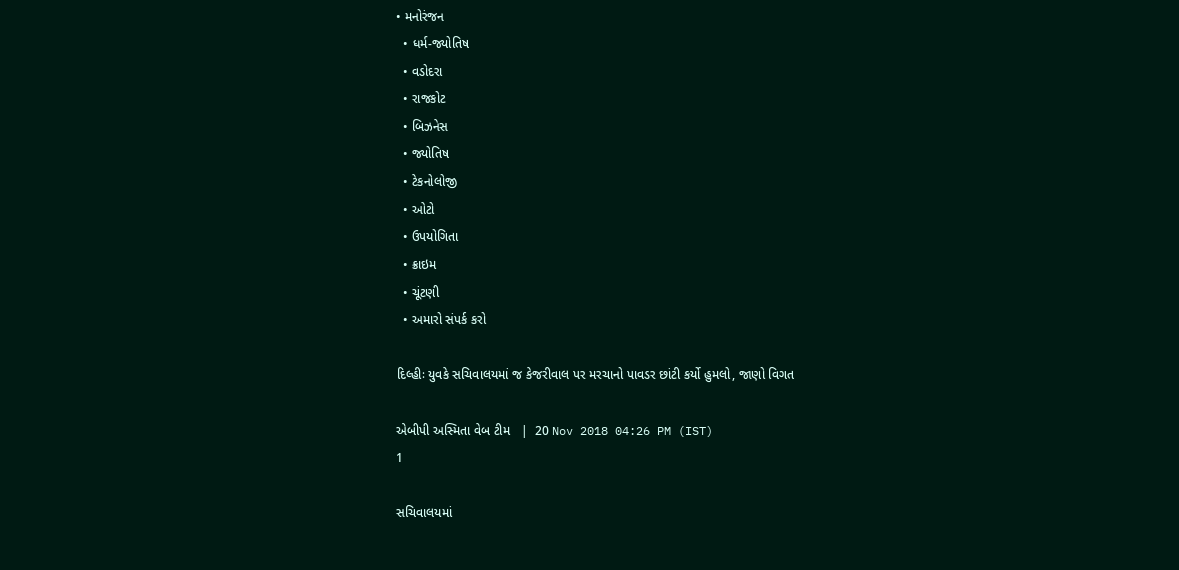• મનોરંજન
  • ધર્મ-જ્યોતિષ
  • વડોદરા
  • રાજકોટ
  • બિઝનેસ
  • જ્યોતિષ
  • ટેકનોલોજી
  • ઓટો
  • ઉપયોગિતા
  • ક્રાઇમ
  • ચૂંટણી
  • અમારો સંપર્ક કરો

દિલ્હીઃ યુવકે સચિવાલયમાં જ કેજરીવાલ પર મરચાનો પાવડર છાંટી કર્યો હુમલો, જાણો વિગત

એબીપી અસ્મિતા વેબ ટીમ   |  20 Nov 2018 04:26 PM (IST)
1

સચિવાલયમાં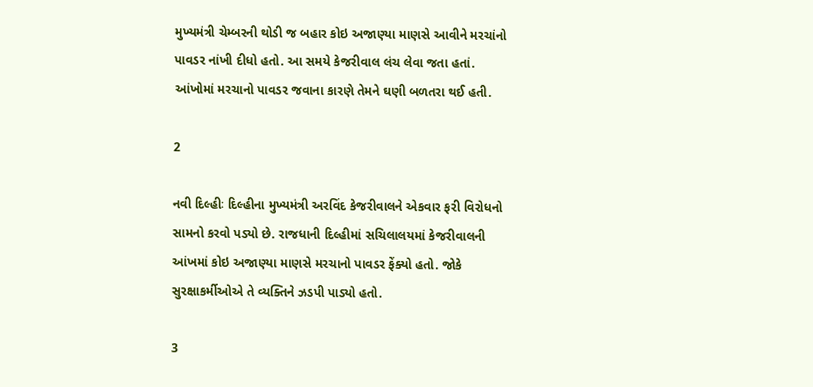મુખ્યમંત્રી ચેમ્બરની થોડી જ બહાર કોઇ અજાણ્યા માણસે આવીને મરચાંનો પાવડર નાંખી દીધો હતો. આ સમયે કેજરીવાલ લંચ લેવા જતા હતાં. આંખોમાં મરચાનો પાવડર જવાના કારણે તેમને ઘણી બળતરા થઈ હતી.

2

નવી દિલ્હીઃ દિલ્હીના મુખ્યમંત્રી અરવિંદ કેજરીવાલને એકવાર ફરી વિરોધનો સામનો કરવો પડ્યો છે. રાજધાની દિલ્હીમાં સચિલાલયમાં કેજરીવાલની આંખમાં કોઇ અજાણ્યા માણસે મરચાનો પાવડર ફેંક્યો હતો. જોકે સુરક્ષાકર્મીઓએ તે વ્યક્તિને ઝડપી પાડ્યો હતો.

3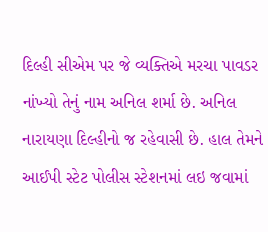દિલ્હી સીએમ પર જે વ્યક્તિએ મરચા પાવડર નાંખ્યો તેનું નામ અનિલ શર્મા છે. અનિલ નારાયણા દિલ્હીનો જ રહેવાસી છે. હાલ તેમને આઈપી સ્ટેટ પોલીસ સ્ટેશનમાં લઇ જવામાં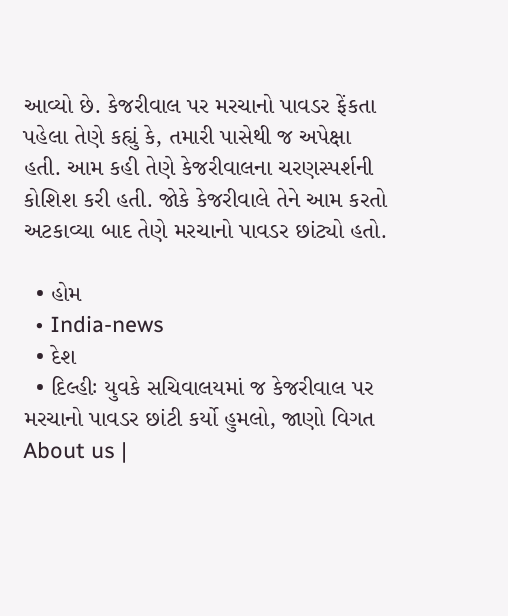આવ્યો છે. કેજરીવાલ પર મરચાનો પાવડર ફેંકતા પહેલા તેણે કહ્યું કે, તમારી પાસેથી જ અપેક્ષા હતી. આમ કહી તેણે કેજરીવાલના ચરણસ્પર્શની કોશિશ કરી હતી. જોકે કેજરીવાલે તેને આમ કરતો અટકાવ્યા બાદ તેણે મરચાનો પાવડર છાંટ્યો હતો.

  • હોમ
  • India-news
  • દેશ
  • દિલ્હીઃ યુવકે સચિવાલયમાં જ કેજરીવાલ પર મરચાનો પાવડર છાંટી કર્યો હુમલો, જાણો વિગત
About us |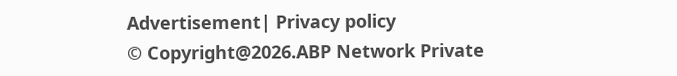Advertisement| Privacy policy
© Copyright@2026.ABP Network Private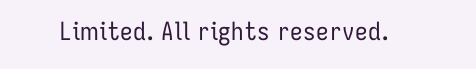Limited. All rights reserved.